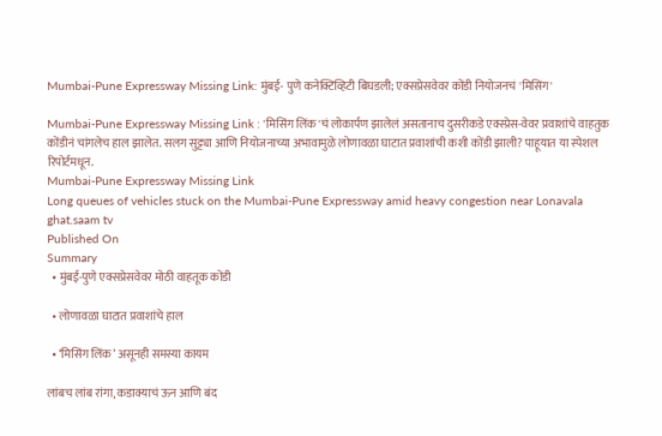Mumbai-Pune Expressway Missing Link: मुंबई- पुणे कनेक्टिव्हिटी बिघडली; एक्सप्रेसवेवर कोंडी नियोजनचं 'मिसिंग'

Mumbai-Pune Expressway Missing Link : 'मिसिंग लिंक'चं लोकार्पण झालेलं असतानाच दुसरीकडे एक्स्प्रेस-वेवर प्रवाशांचे वाहतुक कोंडीनं चांगलेच हाल झालेत. सलग सुट्ट्या आणि नियोजनाच्या अभावामुळे लोणावळा घाटात प्रवाशांची कशी कोंडी झाली? पाहूयात या स्पेशल रिपोर्टमधून.
Mumbai-Pune Expressway Missing Link
Long queues of vehicles stuck on the Mumbai-Pune Expressway amid heavy congestion near Lonavala ghat.saam tv
Published On
Summary
  • मुंबई-पुणे एक्सप्रेसवेवर मोठी वाहतूक कोंडी

  • लोणावळा घाटात प्रवाशांचे हाल

  • ‘मिसिंग लिंक’ असूनही समस्या कायम

लांबच लांब रांगा, कडाक्याचं ऊन आणि बंद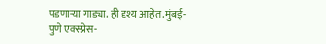पडणाऱ्या गाड्या. ही दृश्य आहेत.मुंबई-पुणे एक्स्प्रेस-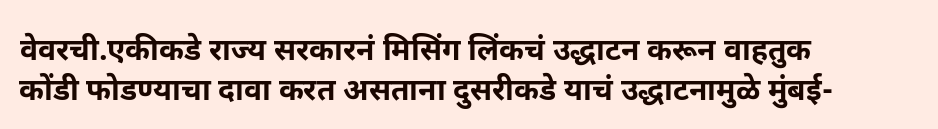वेवरची.एकीकडे राज्य सरकारनं मिसिंग लिंकचं उद्धाटन करून वाहतुक कोंडी फोडण्याचा दावा करत असताना दुसरीकडे याचं उद्धाटनामुळे मुंबई-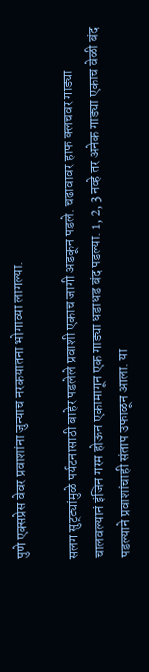पुणे एक्सप्रेस वेवर प्रवाशांना जुन्याच नरकयातना भोगाव्या लागल्या.

सलग सुट्ट्यांमुळे पर्यटनासाठी बाहेर पडलेले प्रवाशी एकाच जागी अडकून पडले. चढावावर हाफ क्लचवर गाड्या चालवल्यानं इंजिन गरम होऊन एकामागून एक गाड्या धडाधड बंद पडल्या. 1, 2, 3 नव्हे तर अनेक गाड्या एकाच वेळी बंद पडल्याने प्रवाशांचाही संताप उफाळून आला. या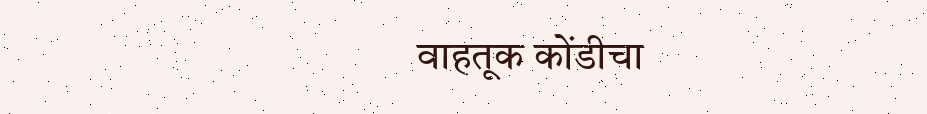वाहतूक कोंडीचा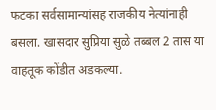फटका सर्वसामान्यांसह राजकीय नेत्यांनाही बसला. खासदार सुप्रिया सुळे तब्बल 2 तास या वाहतूक कोंडीत अडकल्या.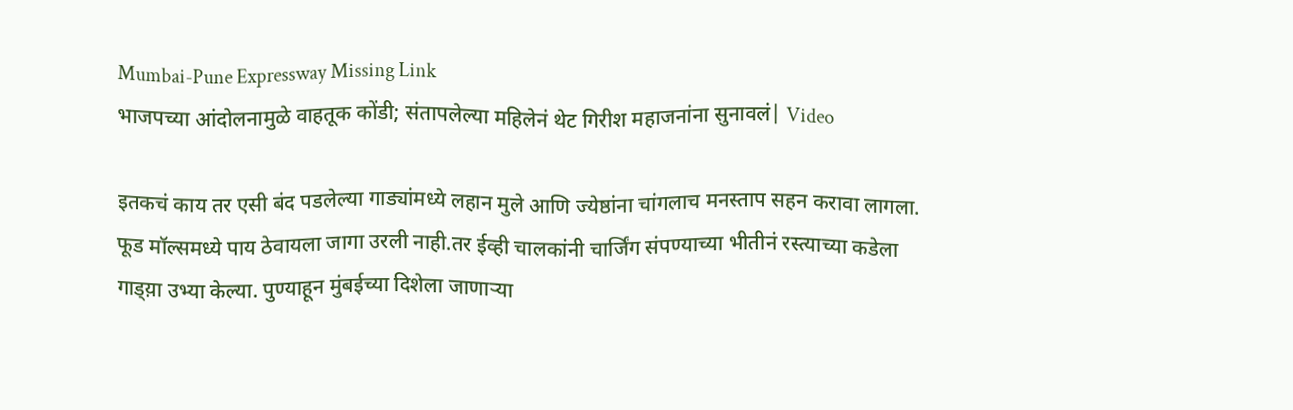Mumbai-Pune Expressway Missing Link
भाजपच्या आंदोलनामुळे वाहतूक कोंडी; संतापलेल्या महिलेनं थेट गिरीश महाजनांना सुनावलं| Video

इतकचं काय तर एसी बंद पडलेल्या गाड्यांमध्ये लहान मुले आणि ज्येष्ठांना चांगलाच मनस्ताप सहन करावा लागला. फूड मॉल्समध्ये पाय ठेवायला जागा उरली नाही.तर ईव्ही चालकांनी चार्जिंग संपण्याच्या भीतीनं रस्त्याच्या कडेला गाड्य़ा उभ्या केल्या. पुण्याहून मुंबईच्या दिशेला जाणाऱ्या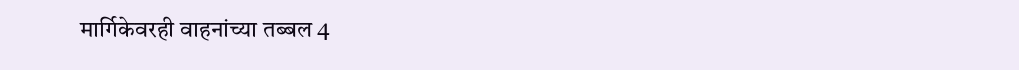मार्गिकेवरही वाहनांच्या तब्बल 4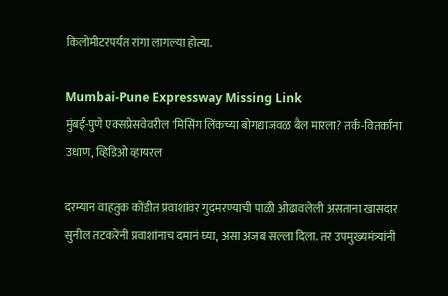किलोमीटरपर्यंत रांगा लागल्या होत्या.

Mumbai-Pune Expressway Missing Link
मुंबई-पुणे एक्सप्रेसवेवरील 'मिसिंग लिंकच्या बोगद्याजवळ बैल मारला? तर्क-वितर्कांना उधाण, व्हिडिओ व्हायरल

दरम्यान वाहतुक कोंडीत प्रवाशांवर गुदमरण्याची पाळी ओढावलेली असताना खासदार सुनील तटकरेंनी प्रवाशांनाच दमानं घ्या, असा अजब सल्ला दिला. तर उपमुख्यमंत्र्यांनी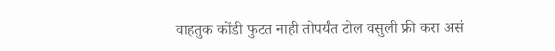वाहतुक कोंडी फुटत नाही तोपर्यंत टोल वसुली फ्री करा असं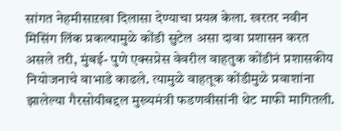सांगत नेहमीसाऱखा दिलासा देण्याचा प्रयत्न केला. खरतर नवीन मिसिंग लिंक प्रकल्पामुळे कोंडी सुटेल असा दावा प्रशासन करत असले तरी, मुंबई- पुणे एक्सप्रेस वेवरील वाहतुक कोंडीनं प्रशासकीय नियोजनाचे वाभाडे काढले. त्यामुळे वाहतूक कोंडीमुळे प्रवाशांना झालेल्या गैरसोयीबद्दल मुख्यमंत्री फडणवीसांनी थेट माफी मागितली.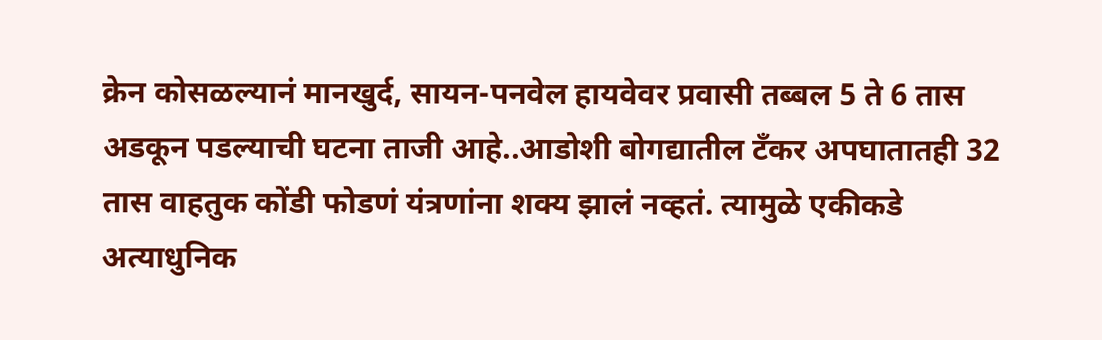क्रेन कोसळल्यानं मानखुर्द, सायन-पनवेल हायवेवर प्रवासी तब्बल 5 ते 6 तास अडकून पडल्याची घटना ताजी आहे..आडोशी बोगद्यातील टँकर अपघातातही 32 तास वाहतुक कोंडी फोडणं यंत्रणांना शक्य झालं नव्हतं. त्यामुळे एकीकडे अत्याधुनिक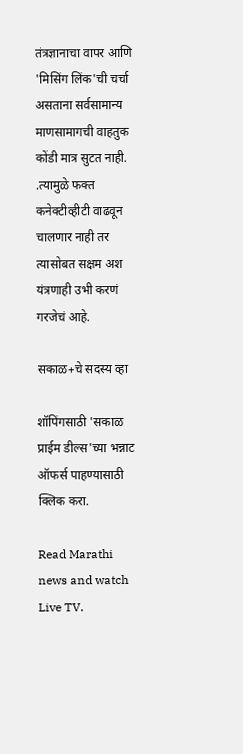तंत्रज्ञानाचा वापर आणि 'मिसिंग लिंक'ची चर्चा असताना सर्वसामान्य माणसामागची वाहतुक कोंडी मात्र सुटत नाही. .त्यामुळे फक्त कनेक्टीव्हीटी वाढवून चालणार नाही तर त्यासोबत सक्षम अश यंत्रणाही उभी करणं गरजेचं आहे.

सकाळ+चे सदस्य व्हा

शॉपिंगसाठी 'सकाळ प्राईम डील्स'च्या भन्नाट ऑफर्स पाहण्यासाठी क्लिक करा.

Read Marathi news and watch Live TV.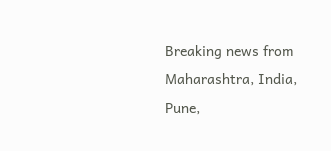Breaking news from Maharashtra, India, Pune,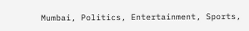Mumbai, Politics, Entertainment, Sports,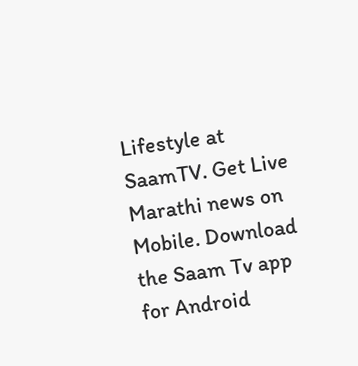Lifestyle at SaamTV. Get Live Marathi news on Mobile. Download the Saam Tv app for Android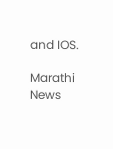and IOS.

Marathi News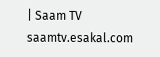| Saam TV
saamtv.esakal.com